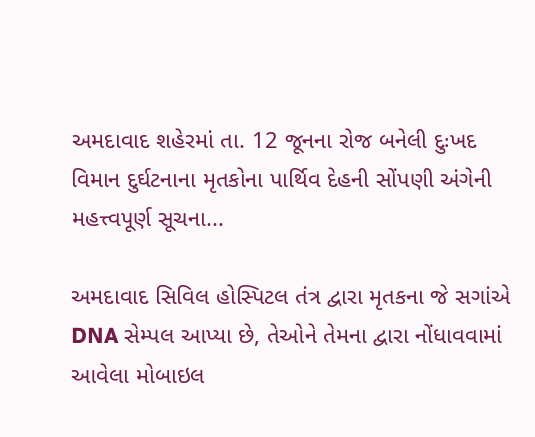અમદાવાદ શહેરમાં તા. 12 જૂનના રોજ બનેલી દુઃખદ વિમાન દુર્ઘટનાના મૃતકોના પાર્થિવ દેહની સોંપણી અંગેની મહત્ત્વપૂર્ણ સૂચના...

અમદાવાદ સિવિલ હોસ્પિટલ તંત્ર દ્વારા મૃતકના જે સગાંએ DNA સેમ્પલ આપ્યા છે, તેઓને તેમના દ્વારા નોંધાવવામાં આવેલા મોબાઇલ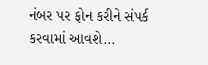નંબર પર ફોન કરીને સંપર્ક કરવામાં આવશે...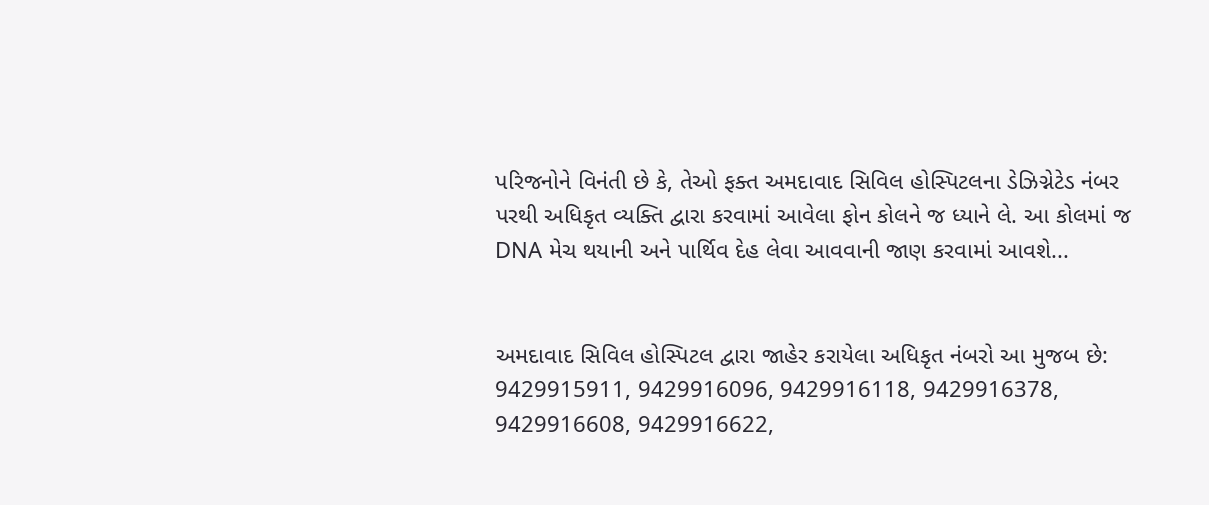પરિજનોને વિનંતી છે કે, તેઓ ફક્ત અમદાવાદ સિવિલ હોસ્પિટલના ડેઝિગ્નેટેડ નંબર પરથી અધિકૃત વ્યક્તિ દ્વારા કરવામાં આવેલા ફોન કોલને જ ધ્યાને લે. આ કોલમાં જ DNA મેચ થયાની અને પાર્થિવ દેહ લેવા આવવાની જાણ કરવામાં આવશે...


અમદાવાદ સિવિલ હોસ્પિટલ દ્વારા જાહેર કરાયેલા અધિકૃત નંબરો આ મુજબ છે: 9429915911, 9429916096, 9429916118, 9429916378, 9429916608, 9429916622,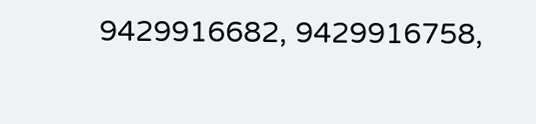9429916682, 9429916758,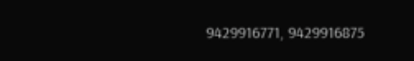9429916771, 9429916875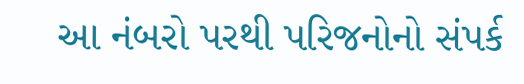આ નંબરો પરથી પરિજનોનો સંપર્ક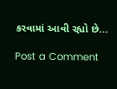કરવામાં આવી રહ્યો છે...

Post a Comment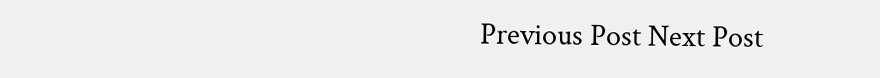Previous Post Next Post